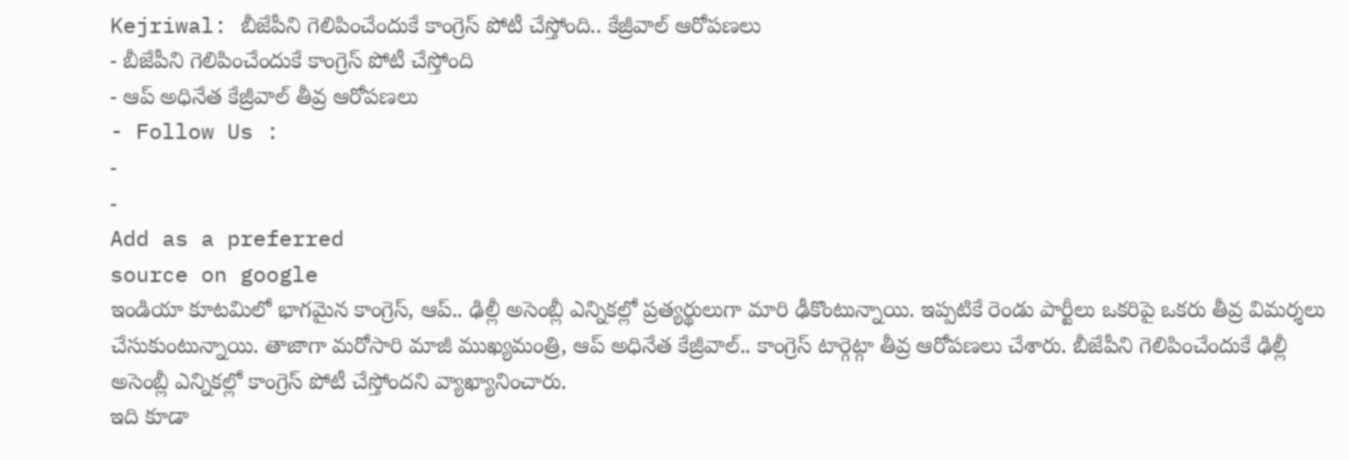Kejriwal: బీజేపీని గెలిపించేందుకే కాంగ్రెస్ పోటీ చేస్తోంది.. కేజ్రీవాల్ ఆరోపణలు
- బీజేపీని గెలిపించేందుకే కాంగ్రెస్ పోటీ చేస్తోంది
- ఆప్ అధినేత కేజ్రీవాల్ తీవ్ర ఆరోపణలు
- Follow Us :
-
-
Add as a preferred
source on google
ఇండియా కూటమిలో భాగమైన కాంగ్రెస్, ఆప్.. ఢిల్లీ అసెంబ్లీ ఎన్నికల్లో ప్రత్యర్థులుగా మారి ఢీకొంటున్నాయి. ఇప్పటికే రెండు పార్టీలు ఒకరిపై ఒకరు తీవ్ర విమర్శలు చేసుకుంటున్నాయి. తాజాగా మరోసారి మాజీ ముఖ్యమంత్రి, ఆప్ అధినేత కేజ్రీవాల్.. కాంగ్రెస్ టార్గెట్గా తీవ్ర ఆరోపణలు చేశారు. బీజేపీని గెలిపించేందుకే ఢిల్లీ అసెంబ్లీ ఎన్నికల్లో కాంగ్రెస్ పోటీ చేస్తోందని వ్యాఖ్యానించారు.
ఇది కూడా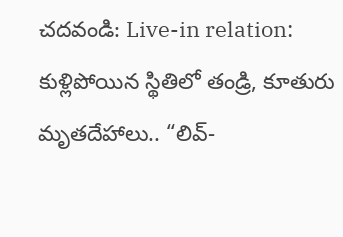చదవండి: Live-in relation: కుళ్లిపోయిన స్థితిలో తండ్రి, కూతురు మృతదేహాలు.. “లివ్-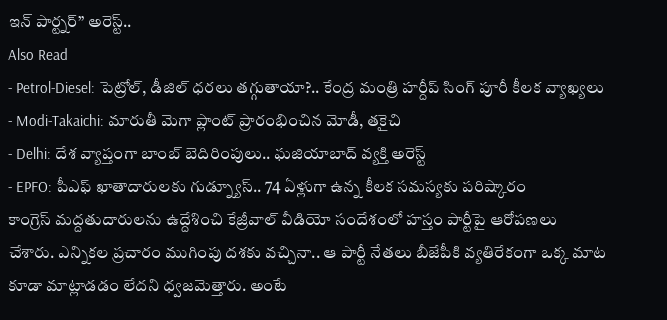ఇన్ పార్ట్నర్” అరెస్ట్..
Also Read
- Petrol-Diesel: పెట్రోల్, డీజిల్ ధరలు తగ్గుతాయా?.. కేంద్ర మంత్రి హర్దీప్ సింగ్ పూరీ కీలక వ్యాఖ్యలు
- Modi-Takaichi: మారుతీ మెగా ప్లాంట్ ప్రారంభించిన మోడీ, తకైచి
- Delhi: దేశ వ్యాప్తంగా బాంబ్ బెదిరింపులు.. ఘజియాబాద్ వ్యక్తి అరెస్ట్
- EPFO: పీఎఫ్ ఖాతాదారులకు గుడ్న్యూస్.. 74 ఏళ్లుగా ఉన్న కీలక సమస్యకు పరిష్కారం
కాంగ్రెస్ మద్దతుదారులను ఉద్దేశించి కేజ్రీవాల్ వీడియో సందేశంలో హస్తం పార్టీపై ఆరోపణలు చేశారు. ఎన్నికల ప్రచారం ముగింపు దశకు వచ్చినా.. ఆ పార్టీ నేతలు బీజేపీకి వ్యతిరేకంగా ఒక్క మాట కూడా మాట్లాడడం లేదని ధ్వజమెత్తారు. అంటే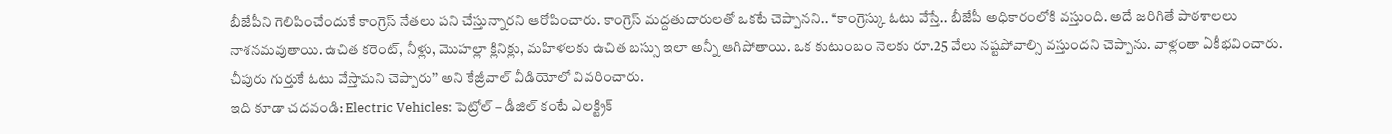బీజేపీని గెలిపించేందుకే కాంగ్రెస్ నేతలు పని చేస్తున్నారని ఆరోపించారు. కాంగ్రెస్ మద్దతుదారులతో ఒకటే చెప్పానని.. ‘‘కాంగ్రెస్కు ఓటు వేస్తే.. బీజేపీ అధికారంలోకి వస్తుంది. అదే జరిగితే పాఠశాలలు నాశనమవుతాయి. ఉచిత కరెంట్, నీళ్లు, మొహల్లా క్లినిక్లు, మహిళలకు ఉచిత బస్సు ఇలా అన్నీ ఆగిపోతాయి. ఒక కుటుంబం నెలకు రూ.25 వేలు నష్టపోవాల్సి వస్తుందని చెప్పాను. వాళ్లంతా ఏకీభవించారు. చీపురు గుర్తుకే ఓటు వేస్తామని చెప్పారు’’ అని కేజ్రీవాల్ వీడియోలో వివరించారు.
ఇది కూడా చదవండి: Electric Vehicles: పెట్రోల్ – డీజిల్ కంటే ఎలక్ట్రిక్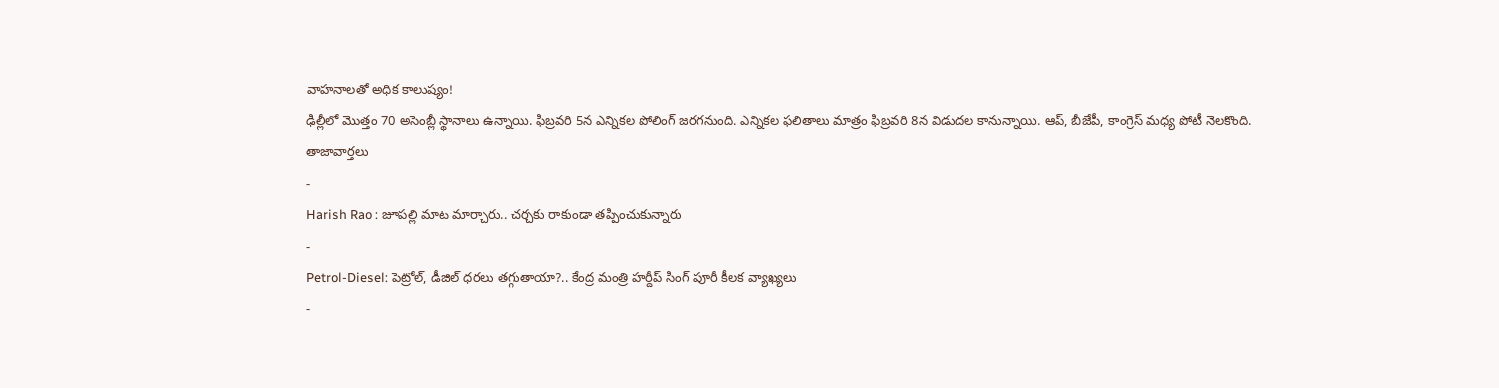వాహనాలతో అధిక కాలుష్యం!
ఢిల్లీలో మొత్తం 70 అసెంబ్లీ స్థానాలు ఉన్నాయి. ఫిబ్రవరి 5న ఎన్నికల పోలింగ్ జరగనుంది. ఎన్నికల ఫలితాలు మాత్రం ఫిబ్రవరి 8న విడుదల కానున్నాయి. ఆప్, బీజేపీ, కాంగ్రెస్ మధ్య పోటీ నెలకొంది.
తాజావార్తలు
-
Harish Rao : జూపల్లి మాట మార్చారు.. చర్చకు రాకుండా తప్పించుకున్నారు
-
Petrol-Diesel: పెట్రోల్, డీజిల్ ధరలు తగ్గుతాయా?.. కేంద్ర మంత్రి హర్దీప్ సింగ్ పూరీ కీలక వ్యాఖ్యలు
-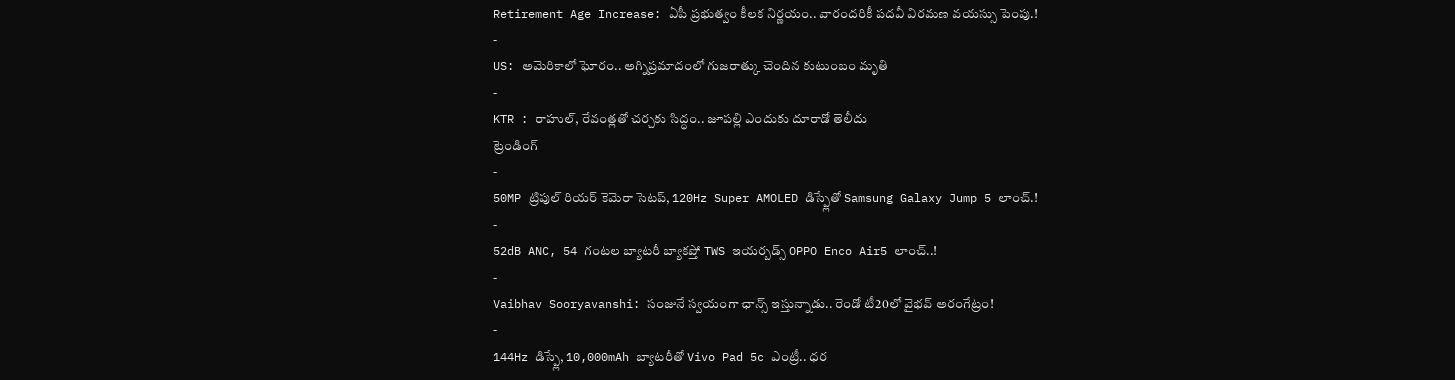Retirement Age Increase: ఏపీ ప్రభుత్వం కీలక నిర్ణయం.. వారందరికీ పదవీ విరమణ వయస్సు పెంపు.!
-
US: అమెరికాలో ఘోరం.. అగ్నిప్రమాదంలో గుజరాత్కు చెందిన కుటుంబం మృతి
-
KTR : రాహుల్, రేవంత్లతో చర్చకు సిద్ధం.. జూపల్లి ఎందుకు దూరాడో తెలీదు
ట్రెండింగ్
-
50MP ట్రిపుల్ రియర్ కెమెరా సెటప్, 120Hz Super AMOLED డిస్ప్లేతో Samsung Galaxy Jump 5 లాంచ్.!
-
52dB ANC, 54 గంటల బ్యాటరీ బ్యాకప్తో TWS ఇయర్బడ్స్ OPPO Enco Air5 లాంచ్..!
-
Vaibhav Sooryavanshi: సంజునే స్వయంగా ఛాన్స్ ఇస్తున్నాడు.. రెండో టీ20లో వైభవ్ అరంగేట్రం!
-
144Hz డిస్ప్లే, 10,000mAh బ్యాటరీతో Vivo Pad 5c ఎంట్రీ.. ధర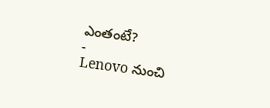ఎంతంటే?
-
Lenovo నుంచి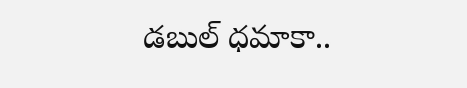డబుల్ ధమాకా..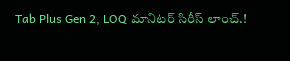Tab Plus Gen 2, LOQ మానిటర్ సిరీస్ లాంచ్.!